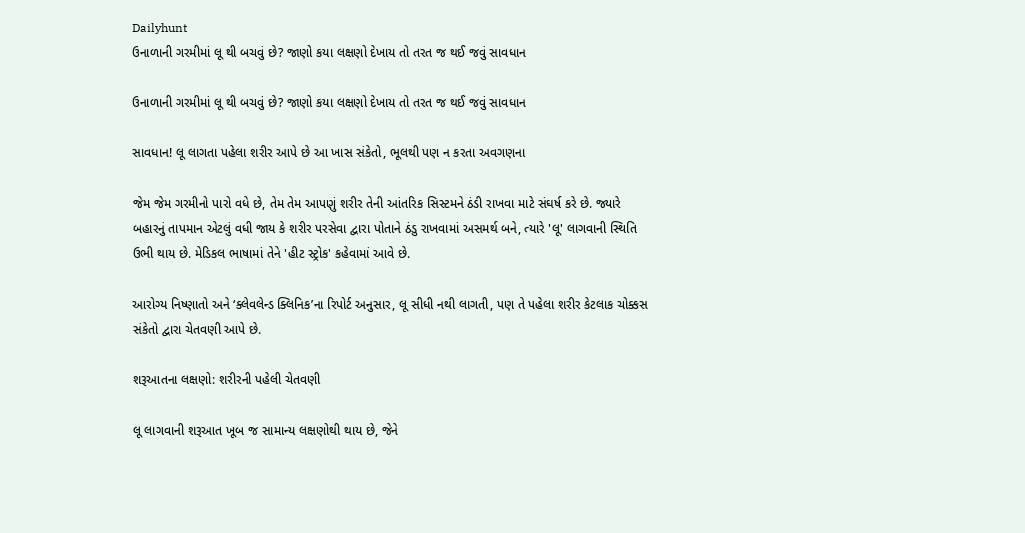Dailyhunt
ઉનાળાની ગરમીમાં લૂ થી બચવું છે? જાણો કયા લક્ષણો દેખાય તો તરત જ થઈ જવું સાવધાન

ઉનાળાની ગરમીમાં લૂ થી બચવું છે? જાણો કયા લક્ષણો દેખાય તો તરત જ થઈ જવું સાવધાન

સાવધાન! લૂ લાગતા પહેલા શરીર આપે છે આ ખાસ સંકેતો, ભૂલથી પણ ન કરતા અવગણના

જેમ જેમ ગરમીનો પારો વધે છે, તેમ તેમ આપણું શરીર તેની આંતરિક સિસ્ટમને ઠંડી રાખવા માટે સંઘર્ષ કરે છે. જ્યારે બહારનું તાપમાન એટલું વધી જાય કે શરીર પરસેવા દ્વારા પોતાને ઠંડુ રાખવામાં અસમર્થ બને, ત્યારે 'લૂ' લાગવાની સ્થિતિ ઉભી થાય છે. મેડિકલ ભાષામાં તેને 'હીટ સ્ટ્રોક' કહેવામાં આવે છે.

આરોગ્ય નિષ્ણાતો અને ‘ક્લેવલેન્ડ ક્લિનિક’ના રિપોર્ટ અનુસાર, લૂ સીધી નથી લાગતી, પણ તે પહેલા શરીર કેટલાક ચોક્કસ સંકેતો દ્વારા ચેતવણી આપે છે.

શરૂઆતના લક્ષણો: શરીરની પહેલી ચેતવણી

લૂ લાગવાની શરૂઆત ખૂબ જ સામાન્ય લક્ષણોથી થાય છે, જેને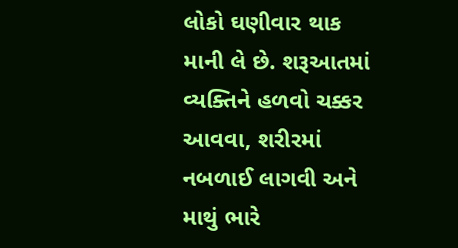લોકો ઘણીવાર થાક માની લે છે. શરૂઆતમાં વ્યક્તિને હળવો ચક્કર આવવા, શરીરમાં નબળાઈ લાગવી અને માથું ભારે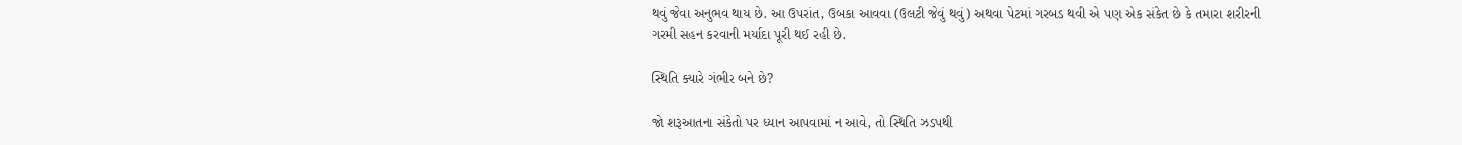થવું જેવા અનુભવ થાય છે. આ ઉપરાંત, ઉબકા આવવા (ઉલટી જેવું થવું) અથવા પેટમાં ગરબડ થવી એ પણ એક સંકેત છે કે તમારા શરીરની ગરમી સહન કરવાની મર્યાદા પૂરી થઈ રહી છે.

સ્થિતિ ક્યારે ગંભીર બને છે?

જો શરૂઆતના સંકેતો પર ધ્યાન આપવામાં ન આવે, તો સ્થિતિ ઝડપથી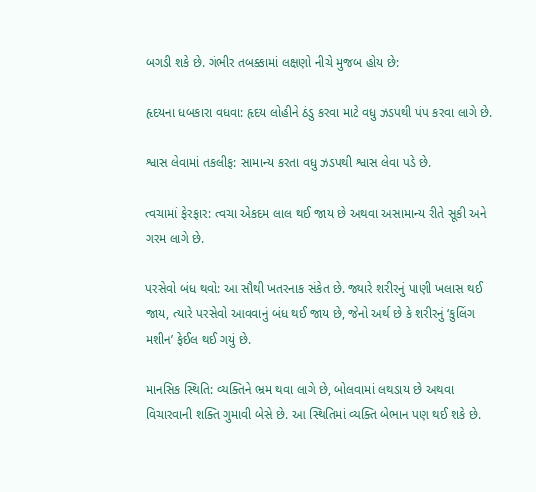બગડી શકે છે. ગંભીર તબક્કામાં લક્ષણો નીચે મુજબ હોય છે:

હૃદયના ધબકારા વધવા: હૃદય લોહીને ઠંડુ કરવા માટે વધુ ઝડપથી પંપ કરવા લાગે છે.

શ્વાસ લેવામાં તકલીફ: સામાન્ય કરતા વધુ ઝડપથી શ્વાસ લેવા પડે છે.

ત્વચામાં ફેરફાર: ત્વચા એકદમ લાલ થઈ જાય છે અથવા અસામાન્ય રીતે સૂકી અને ગરમ લાગે છે.

પરસેવો બંધ થવો: આ સૌથી ખતરનાક સંકેત છે. જ્યારે શરીરનું પાણી ખલાસ થઈ જાય, ત્યારે પરસેવો આવવાનું બંધ થઈ જાય છે, જેનો અર્થ છે કે શરીરનું ‘કુલિંગ મશીન’ ફેઈલ થઈ ગયું છે.

માનસિક સ્થિતિ: વ્યક્તિને ભ્રમ થવા લાગે છે, બોલવામાં લથડાય છે અથવા વિચારવાની શક્તિ ગુમાવી બેસે છે. આ સ્થિતિમાં વ્યક્તિ બેભાન પણ થઈ શકે છે.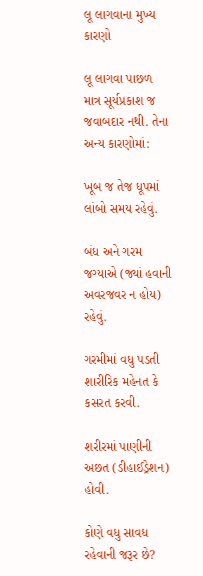લૂ લાગવાના મુખ્ય કારણો

લૂ લાગવા પાછળ માત્ર સૂર્યપ્રકાશ જ જવાબદાર નથી. તેના અન્ય કારણોમાં:

ખૂબ જ તેજ ધૂપમાં લાંબો સમય રહેવું.

બંધ અને ગરમ જગ્યાએ (જ્યાં હવાની અવરજવર ન હોય) રહેવું.

ગરમીમાં વધુ પડતી શારીરિક મહેનત કે કસરત કરવી.

શરીરમાં પાણીની અછત (ડીહાઈડ્રેશન) હોવી.

કોણે વધુ સાવધ રહેવાની જરૂર છે?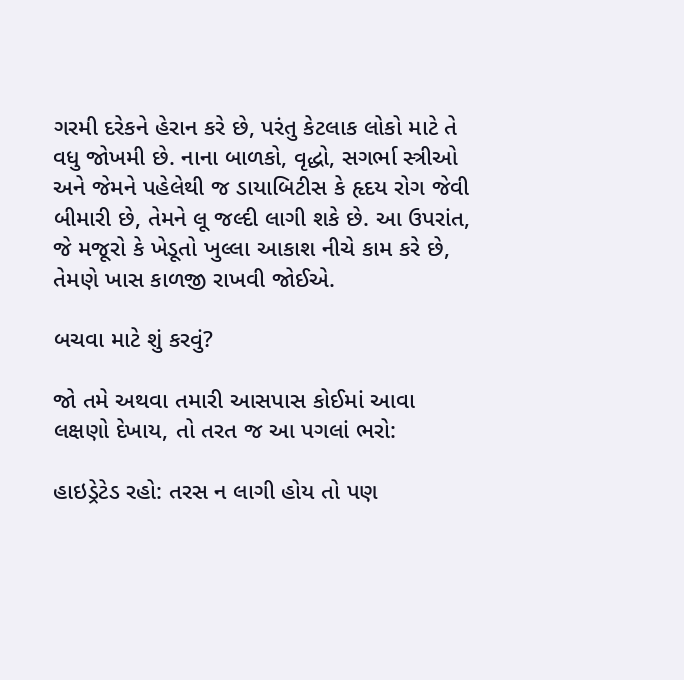ગરમી દરેકને હેરાન કરે છે, પરંતુ કેટલાક લોકો માટે તે વધુ જોખમી છે. નાના બાળકો, વૃદ્ધો, સગર્ભા સ્ત્રીઓ અને જેમને પહેલેથી જ ડાયાબિટીસ કે હૃદય રોગ જેવી બીમારી છે, તેમને લૂ જલ્દી લાગી શકે છે. આ ઉપરાંત, જે મજૂરો કે ખેડૂતો ખુલ્લા આકાશ નીચે કામ કરે છે, તેમણે ખાસ કાળજી રાખવી જોઈએ.

બચવા માટે શું કરવું?

જો તમે અથવા તમારી આસપાસ કોઈમાં આવા લક્ષણો દેખાય, તો તરત જ આ પગલાં ભરો:

હાઇડ્રેટેડ રહો: તરસ ન લાગી હોય તો પણ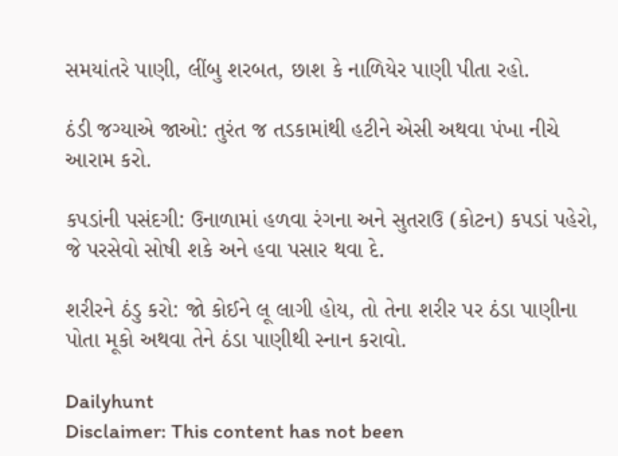સમયાંતરે પાણી, લીંબુ શરબત, છાશ કે નાળિયેર પાણી પીતા રહો.

ઠંડી જગ્યાએ જાઓ: તુરંત જ તડકામાંથી હટીને એસી અથવા પંખા નીચે આરામ કરો.

કપડાંની પસંદગી: ઉનાળામાં હળવા રંગના અને સુતરાઉ (કોટન) કપડાં પહેરો, જે પરસેવો સોષી શકે અને હવા પસાર થવા દે.

શરીરને ઠંડુ કરો: જો કોઈને લૂ લાગી હોય, તો તેના શરીર પર ઠંડા પાણીના પોતા મૂકો અથવા તેને ઠંડા પાણીથી સ્નાન કરાવો.

Dailyhunt
Disclaimer: This content has not been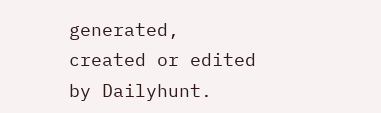generated, created or edited by Dailyhunt.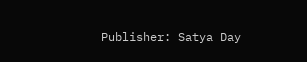Publisher: Satya Day